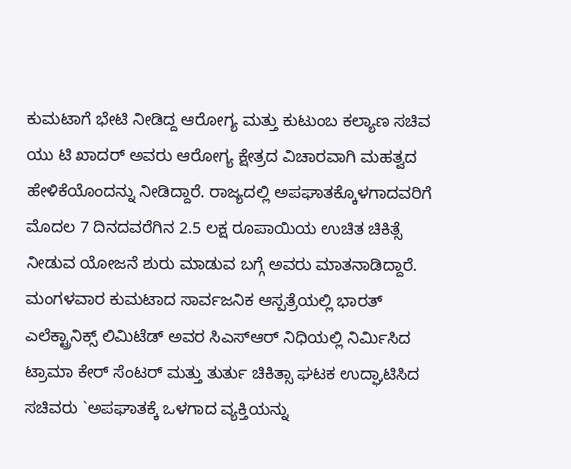ಕುಮಟಾಗೆ ಭೇಟಿ ನೀಡಿದ್ದ ಆರೋಗ್ಯ ಮತ್ತು ಕುಟುಂಬ ಕಲ್ಯಾಣ ಸಚಿವ ಯು ಟಿ ಖಾದರ್ ಅವರು ಆರೋಗ್ಯ ಕ್ಷೇತ್ರದ ವಿಚಾರವಾಗಿ ಮಹತ್ವದ ಹೇಳಿಕೆಯೊಂದನ್ನು ನೀಡಿದ್ದಾರೆ. ರಾಜ್ಯದಲ್ಲಿ ಅಪಘಾತಕ್ಕೊಳಗಾದವರಿಗೆ ಮೊದಲ 7 ದಿನದವರೆಗಿನ 2.5 ಲಕ್ಷ ರೂಪಾಯಿಯ ಉಚಿತ ಚಿಕಿತ್ಸೆ ನೀಡುವ ಯೋಜನೆ ಶುರು ಮಾಡುವ ಬಗ್ಗೆ ಅವರು ಮಾತನಾಡಿದ್ದಾರೆ.
ಮಂಗಳವಾರ ಕುಮಟಾದ ಸಾರ್ವಜನಿಕ ಆಸ್ಪತ್ರೆಯಲ್ಲಿ ಭಾರತ್ ಎಲೆಕ್ಟ್ರಾನಿಕ್ಸ್ ಲಿಮಿಟೆಡ್ ಅವರ ಸಿಎಸ್ಆರ್ ನಿಧಿಯಲ್ಲಿ ನಿರ್ಮಿಸಿದ ಟ್ರಾಮಾ ಕೇರ್ ಸೆಂಟರ್ ಮತ್ತು ತುರ್ತು ಚಿಕಿತ್ಸಾ ಘಟಕ ಉದ್ಘಾಟಿಸಿದ ಸಚಿವರು `ಅಪಘಾತಕ್ಕೆ ಒಳಗಾದ ವ್ಯಕ್ತಿಯನ್ನು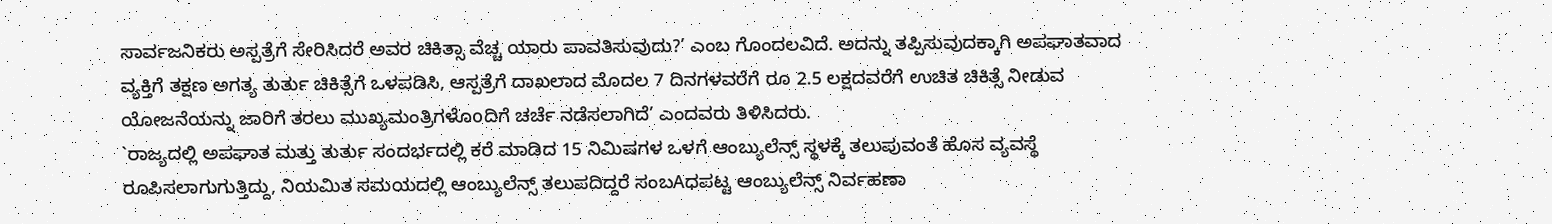ಸಾರ್ವಜನಿಕರು ಅಸ್ಪತ್ರೆಗೆ ಸೇರಿಸಿದರೆ ಅವರ ಚಿಕಿತ್ಸಾ ವೆಚ್ಚ ಯಾರು ಪಾವತಿಸುವುದು?’ ಎಂಬ ಗೊಂದಲವಿದೆ. ಅದನ್ನು ತಪ್ಪಿಸುವುದಕ್ಕಾಗಿ ಅಪಘಾತವಾದ ವ್ಯಕ್ತಿಗೆ ತಕ್ಷಣ ಅಗತ್ಯ ತುರ್ತು ಚಿಕಿತ್ಸೆಗೆ ಒಳಪಡಿಸಿ, ಆಸ್ಪತ್ರೆಗೆ ದಾಖಲಾದ ಮೊದಲ 7 ದಿನಗಳವರೆಗೆ ರೂ 2.5 ಲಕ್ಷದವರೆಗೆ ಉಚಿತ ಚಿಕಿತ್ಸೆ ನೀಡುವ ಯೋಜನೆಯನ್ನು ಜಾರಿಗೆ ತರಲು ಮುಖ್ಯಮಂತ್ರಿಗಳೊoದಿಗೆ ಚರ್ಚೆ ನಡೆಸಲಾಗಿದೆ’ ಎಂದವರು ತಿಳಿಸಿದರು.
`ರಾಜ್ಯದಲ್ಲಿ ಅಪಘಾತ ಮತ್ತು ತುರ್ತು ಸಂದರ್ಭದಲ್ಲಿ ಕರೆ ಮಾಡಿದ 15 ನಿಮಿಷಗಳ ಒಳಗೆ ಆಂಬ್ಯುಲೆನ್ಸ್ ಸ್ಥಳಕ್ಕೆ ತಲುಪುವಂತೆ ಹೊಸ ವ್ಯವಸ್ಥೆ ರೂಪಿಸಲಾಗುಗುತ್ತಿದ್ದು, ನಿಯಮಿತ ಸಮಯದಲ್ಲಿ ಆಂಬ್ಯುಲೆನ್ಸ್ ತಲುಪದಿದ್ದರೆ ಸಂಬAಧಪಟ್ಟ ಆಂಬ್ಯುಲೆನ್ಸ್ ನಿರ್ವಹಣಾ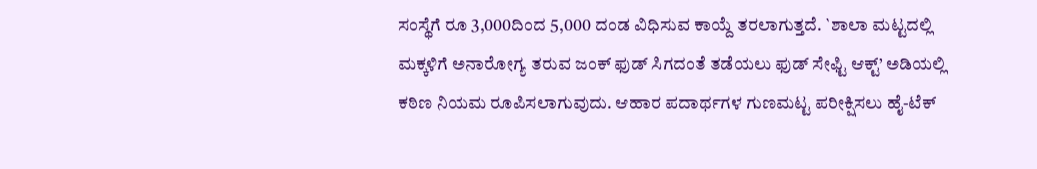ಸಂಸ್ಥೆಗೆ ರೂ 3,000ದಿಂದ 5,000 ದಂಡ ವಿಧಿಸುವ ಕಾಯ್ದೆ ತರಲಾಗುತ್ತದೆ. `ಶಾಲಾ ಮಟ್ಟದಲ್ಲಿ ಮಕ್ಕಳಿಗೆ ಅನಾರೋಗ್ಯ ತರುವ ಜಂಕ್ ಫುಡ್ ಸಿಗದಂತೆ ತಡೆಯಲು ಫುಡ್ ಸೇಫ್ಟಿ ಆಕ್ಟ್’ ಅಡಿಯಲ್ಲಿ ಕಠಿಣ ನಿಯಮ ರೂಪಿಸಲಾಗುವುದು. ಆಹಾರ ಪದಾರ್ಥಗಳ ಗುಣಮಟ್ಟ ಪರೀಕ್ಷಿಸಲು ಹೈ-ಟೆಕ್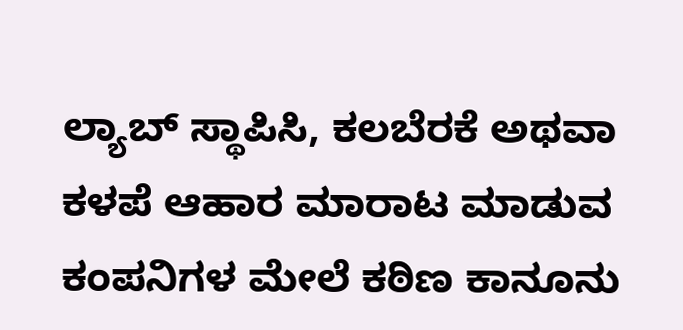ಲ್ಯಾಬ್ ಸ್ಥಾಪಿಸಿ, ಕಲಬೆರಕೆ ಅಥವಾ ಕಳಪೆ ಆಹಾರ ಮಾರಾಟ ಮಾಡುವ ಕಂಪನಿಗಳ ಮೇಲೆ ಕಠಿಣ ಕಾನೂನು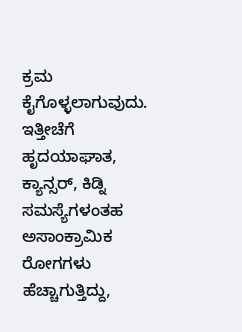ಕ್ರಮ ಕೈಗೊಳ್ಳಲಾಗುವುದು. ಇತ್ತೀಚೆಗೆ ಹೃದಯಾಘಾತ, ಕ್ಯಾನ್ಸರ್, ಕಿಡ್ನಿ ಸಮಸ್ಯೆಗಳಂತಹ ಅಸಾಂಕ್ರಾಮಿಕ ರೋಗಗಳು ಹೆಚ್ಚಾಗುತ್ತಿದ್ದು,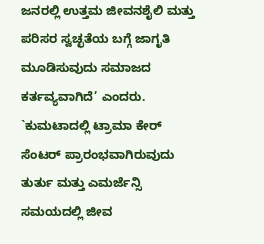ಜನರಲ್ಲಿ ಉತ್ತಮ ಜೀವನಶೈಲಿ ಮತ್ತು ಪರಿಸರ ಸ್ವಚ್ಛತೆಯ ಬಗ್ಗೆ ಜಾಗೃತಿ ಮೂಡಿಸುವುದು ಸಮಾಜದ ಕರ್ತವ್ಯವಾಗಿದೆ’ ಎಂದರು.
`ಕುಮಟಾದಲ್ಲಿ ಟ್ರಾಮಾ ಕೇರ್ ಸೆಂಟರ್ ಪ್ರಾರಂಭವಾಗಿರುವುದು ತುರ್ತು ಮತ್ತು ಎಮರ್ಜೆನ್ಸಿ ಸಮಯದಲ್ಲಿ ಜೀವ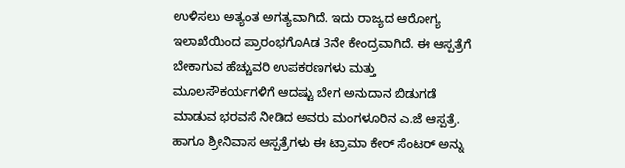ಉಳಿಸಲು ಅತ್ಯಂತ ಅಗತ್ಯವಾಗಿದೆ. ಇದು ರಾಜ್ಯದ ಆರೋಗ್ಯ ಇಲಾಖೆಯಿಂದ ಪ್ರಾರಂಭಗೊAಡ 3ನೇ ಕೇಂದ್ರವಾಗಿದೆ. ಈ ಆಸ್ಪತ್ರೆಗೆ ಬೇಕಾಗುವ ಹೆಚ್ಚುವರಿ ಉಪಕರಣಗಳು ಮತ್ತು ಮೂಲಸೌಕರ್ಯಗಳಿಗೆ ಆದಷ್ಟು ಬೇಗ ಅನುದಾನ ಬಿಡುಗಡೆ ಮಾಡುವ ಭರವಸೆ ನೀಡಿದ ಅವರು ಮಂಗಳೂರಿನ ಎ.ಜೆ ಆಸ್ಪತ್ರೆ. ಹಾಗೂ ಶ್ರೀನಿವಾಸ ಆಸ್ಪತ್ರೆಗಳು ಈ ಟ್ರಾಮಾ ಕೇರ್ ಸೆಂಟರ್ ಅನ್ನು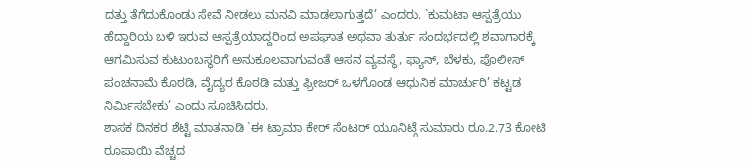ದತ್ತು ತೆಗೆದುಕೊಂಡು ಸೇವೆ ನೀಡಲು ಮನವಿ ಮಾಡಲಾಗುತ್ತದೆ’ ಎಂದರು. `ಕುಮಟಾ ಆಸ್ಪತ್ರೆಯು ಹೆದ್ದಾರಿಯ ಬಳಿ ಇರುವ ಆಸ್ಪತ್ರೆಯಾದ್ದರಿಂದ ಅಪಘಾತ ಅಥವಾ ತುರ್ತು ಸಂದರ್ಭದಲ್ಲಿ ಶವಾಗಾರಕ್ಕೆ ಆಗಮಿಸುವ ಕುಟುಂಬಸ್ಥರಿಗೆ ಅನುಕೂಲವಾಗುವಂತೆ ಆಸನ ವ್ಯವಸ್ಥೆ, ಫ್ಯಾನ್, ಬೆಳಕು, ಪೊಲೀಸ್ ಪಂಚನಾಮೆ ಕೊಠಡಿ, ವೈದ್ಯರ ಕೊಠಡಿ ಮತ್ತು ಫ್ರೀಜರ್ ಒಳಗೊಂಡ ಆಧುನಿಕ ಮಾರ್ಚುರಿ’ ಕಟ್ಟಡ ನಿರ್ಮಿಸಬೇಕು’ ಎಂದು ಸೂಚಿಸಿದರು.
ಶಾಸಕ ದಿನಕರ ಶೆಟ್ಟಿ ಮಾತನಾಡಿ `ಈ ಟ್ರಾಮಾ ಕೇರ್ ಸೆಂಟರ್ ಯೂನಿಟ್ಗೆ ಸುಮಾರು ರೂ.2.73 ಕೋಟಿ ರೂಪಾಯಿ ವೆಚ್ಚದ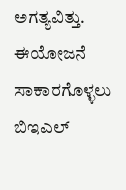ಅಗತ್ಯವಿತ್ತು. ಈಯೋಜನೆ ಸಾಕಾರಗೊಳ್ಳಲು ಬಿಇಎಲ್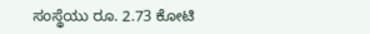ಸಂಸ್ಥೆಯು ರೂ. 2.73 ಕೋಟಿ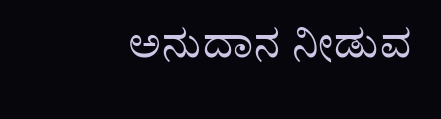ಅನುದಾನ ನೀಡುವ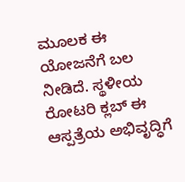ಮೂಲಕ ಈ ಯೋಜನೆಗೆ ಬಲ ನೀಡಿದೆ. ಸ್ಥಳೀಯ ರೋಟರಿ ಕ್ಲಬ್ ಈ ಆಸ್ಪತ್ರೆಯ ಅಭಿವೃದ್ಧಿಗೆ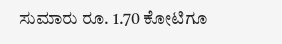ಸುಮಾರು ರೂ. 1.70 ಕೋಟಿಗೂ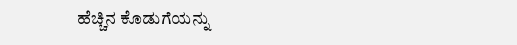ಹೆಚ್ಚಿನ ಕೊಡುಗೆಯನ್ನು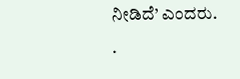ನೀಡಿದೆ’ ಎಂದರು.
.